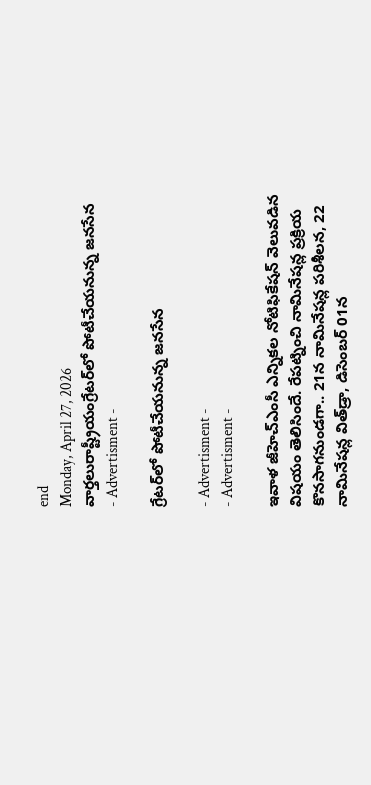end
Monday, April 27, 2026
వార్తలురాష్ట్రీయంగ్రేటర్‌లో పోటీచేయనున్న జనసేన
- Advertisment -

గ్రేటర్‌లో పోటీచేయనున్న జనసేన

- Advertisment -
- Advertisment -

ఇవాళ జీహెచ్‌ఎంసీ ఎన్నికల నోటిఫికేషన్‌ వెలువడిన విషయం తెలిసిందే. రేపట్నించి నామినేషన్ల ప్రక్రియ కొనసాగనుండగా.. 21న నామినేషన్ల పరిశీలన, 22 నామినేషన్ల విత్‌డ్రా, డిసెంబర్‌ 01న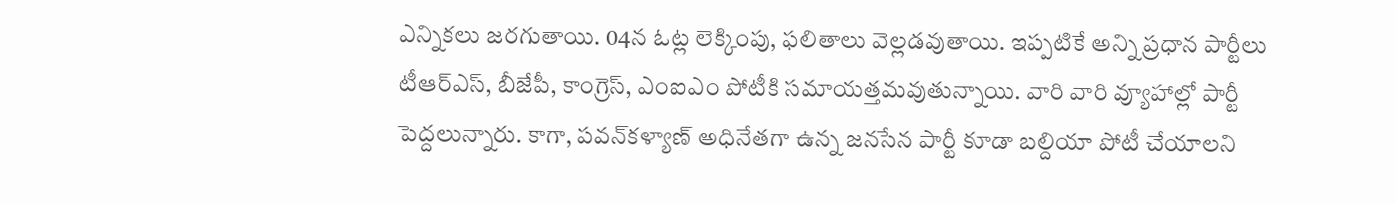ఎన్నికలు జరగుతాయి. 04న ఓట్ల లెక్కింపు, ఫలితాలు వెల్లడవుతాయి. ఇప్పటికే అన్ని ప్రధాన పార్టీలు టీఆర్‌ఎస్‌, బీజేపీ, కాంగ్రెస్‌, ఎంఐఎం పోటీకి సమాయత్తమవుతున్నాయి. వారి వారి వ్యూహాల్లో పార్టీ పెద్దలున్నారు. కాగా, పవన్‌కళ్యాణ్‌ అధినేతగా ఉన్న జనసేన పార్టీ కూడా బల్దియా పోటీ చేయాలని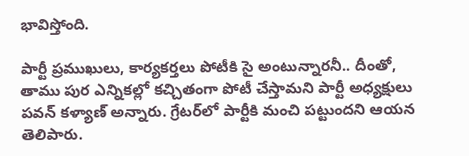భావిస్తోంది.

పార్టీ ప్రముఖులు, కార్యకర్తలు పోటీకి సై అంటున్నారనీ.. దీంతో, తాము పుర ఎన్నికల్లో కచ్చితంగా పోటీ చేస్తామని పార్టీ అధ్యక్షులు పవన్‌ కళ్యాణ్‌ అన్నారు. గ్రేటర్‌లో పార్టీకి మంచి పట్టుందని ఆయన తెలిపారు.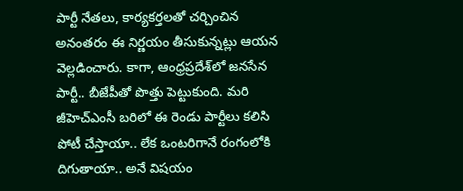పార్టీ నేతలు, కార్యకర్తలతో చర్చించిన అనంతరం ఈ నిర్ణయం తీసుకున్నట్లు ఆయన వెల్లడించారు. కాగా, ఆంధ్రప్రదేశ్‌లో జనసేన పార్టీ.. బీజేపీతో పొత్తు పెట్టుకుంది. మరి జీహెచ్‌ఎంసీ బరిలో ఈ రెండు పార్టీలు కలిసి పోటీ చేస్తాయా.. లేక ఒంటరిగానే రంగంలోకి దిగుతాయా.. అనే విషయం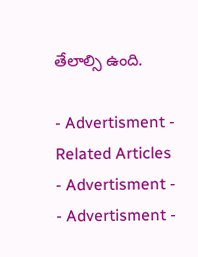తేలాల్సి ఉంది.

- Advertisment -
Related Articles
- Advertisment -
- Advertisment -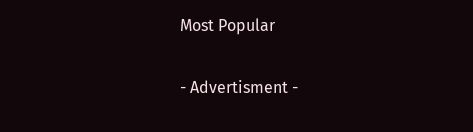Most Popular

- Advertisment -